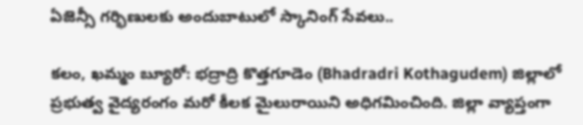ఏజెన్సీ గర్భిణులకు అందుబాటులో స్కానింగ్ సేవలు..

కలం, ఖమ్మం బ్యూరో: భద్రాద్రి కొత్తగూడెం (Bhadradri Kothagudem) జిల్లాలో ప్రభుత్వ వైద్యరంగం మరో కీలక మైలురాయిని అధిగమించింది. జిల్లా వ్యాప్తంగా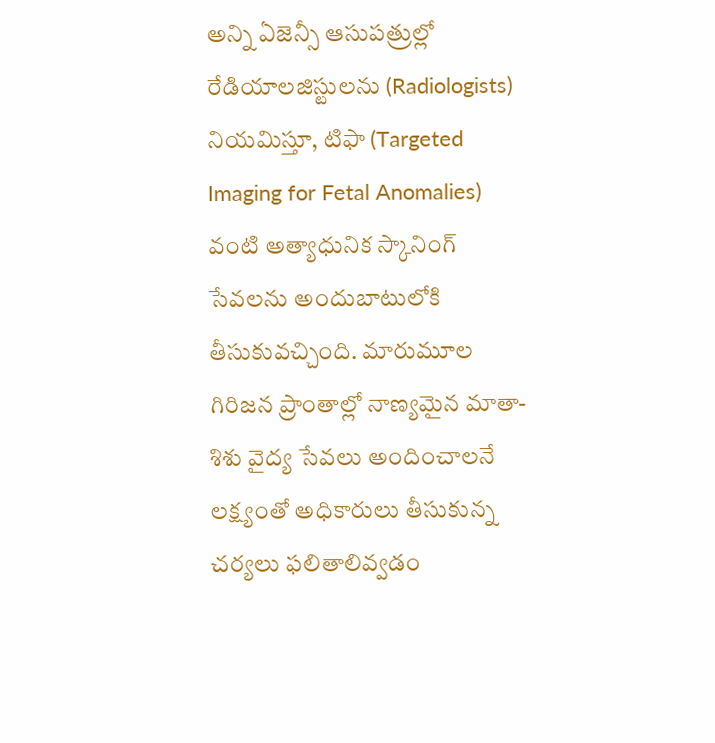అన్ని ఏజెన్సీ ఆసుపత్రుల్లో రేడియాలజిస్టులను (Radiologists) నియమిస్తూ, టిఫా (Targeted Imaging for Fetal Anomalies) వంటి అత్యాధునిక స్కానింగ్ సేవలను అందుబాటులోకి తీసుకువచ్చింది. మారుమూల గిరిజన ప్రాంతాల్లో నాణ్యమైన మాతా-శిశు వైద్య సేవలు అందించాలనే లక్ష్యంతో అధికారులు తీసుకున్న చర్యలు ఫలితాలివ్వడం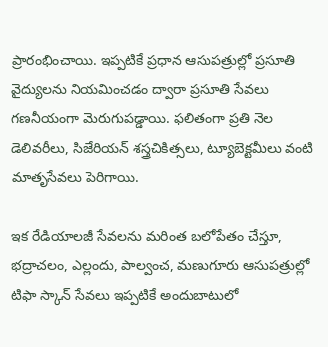ప్రారంభించాయి. ఇప్పటికే ప్రధాన ఆసుపత్రుల్లో ప్రసూతి వైద్యులను నియమించడం ద్వారా ప్రసూతి సేవలు గణనీయంగా మెరుగుపడ్డాయి. ఫలితంగా ప్రతి నెల డెలివరీలు, సిజేరియన్ శస్త్రచికిత్సలు, ట్యూబెక్టమీలు వంటి మాతృసేవలు పెరిగాయి.

ఇక రేడియాలజీ సేవలను మరింత బలోపేతం చేస్తూ, భద్రాచలం, ఎల్లందు, పాల్వంచ, మణుగూరు ఆసుపత్రుల్లో టిఫా స్కాన్ సేవలు ఇప్పటికే అందుబాటులో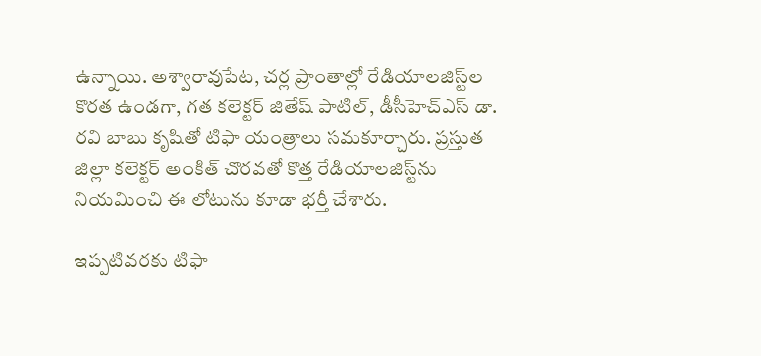ఉన్నాయి. అశ్వారావుపేట, చర్ల ప్రాంతాల్లో రేడియాలజిస్ట్‌ల కొరత ఉండగా, గత కలెక్టర్ జితేష్ పాటిల్, డీసీహెచ్ఎస్ డా. రవి బాబు కృషితో టిఫా యంత్రాలు సమకూర్చారు. ప్రస్తుత జిల్లా కలెక్టర్ అంకిత్ చొరవతో కొత్త రేడియాలజిస్ట్‌ను నియమించి ఈ లోటును కూడా భర్తీ చేశారు.

ఇప్పటివరకు టిఫా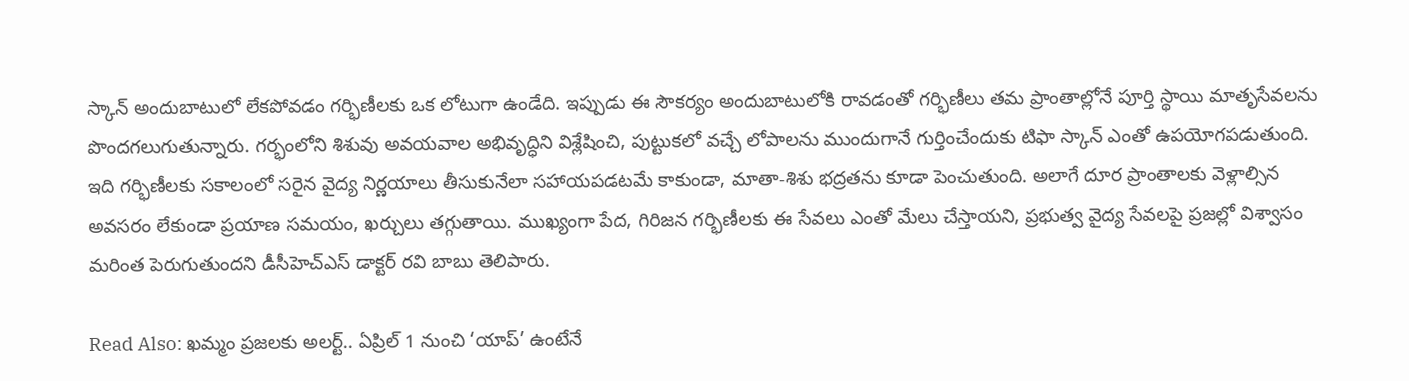స్కాన్ అందుబాటులో లేకపోవడం గర్భిణీలకు ఒక లోటుగా ఉండేది. ఇప్పుడు ఈ సౌకర్యం అందుబాటులోకి రావడంతో గర్భిణీలు తమ ప్రాంతాల్లోనే పూర్తి స్థాయి మాతృసేవలను పొందగలుగుతున్నారు. గర్భంలోని శిశువు అవయవాల అభివృద్ధిని విశ్లేషించి, పుట్టుకలో వచ్చే లోపాలను ముందుగానే గుర్తించేందుకు టిఫా స్కాన్ ఎంతో ఉపయోగపడుతుంది. ఇది గర్భిణీలకు సకాలంలో సరైన వైద్య నిర్ణయాలు తీసుకునేలా సహాయపడటమే కాకుండా, మాతా-శిశు భద్రతను కూడా పెంచుతుంది. అలాగే దూర ప్రాంతాలకు వెళ్లాల్సిన అవసరం లేకుండా ప్రయాణ సమయం, ఖర్చులు తగ్గుతాయి. ముఖ్యంగా పేద, గిరిజన గర్భిణీలకు ఈ సేవలు ఎంతో మేలు చేస్తాయని, ప్రభుత్వ వైద్య సేవలపై ప్రజల్లో విశ్వాసం మరింత పెరుగుతుందని డీసీహెచ్ఎస్ డాక్టర్ రవి బాబు తెలిపారు.

Read Also: ఖమ్మం ప్రజలకు అలర్ట్.. ఏప్రిల్ 1 నుంచి ‘యాప్’ ఉంటేనే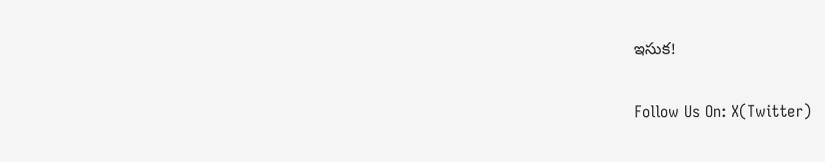ఇసుక!

Follow Us On: X(Twitter)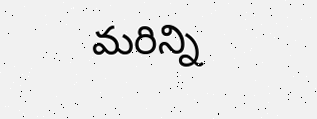మ‌రిన్ని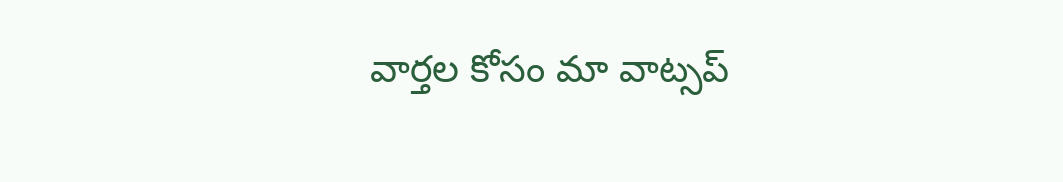వార్త‌ల కోసం మా వాట్స‌ప్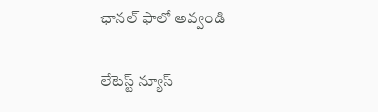ఛాన‌ల్ ఫాలో అవ్వండి

లేటెస్ట్ న్యూస్‌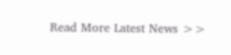Read More Latest News >>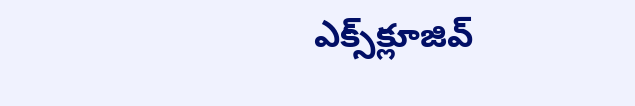ఎక్స్‌క్లూజివ్‌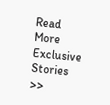Read More Exclusive Stories >>